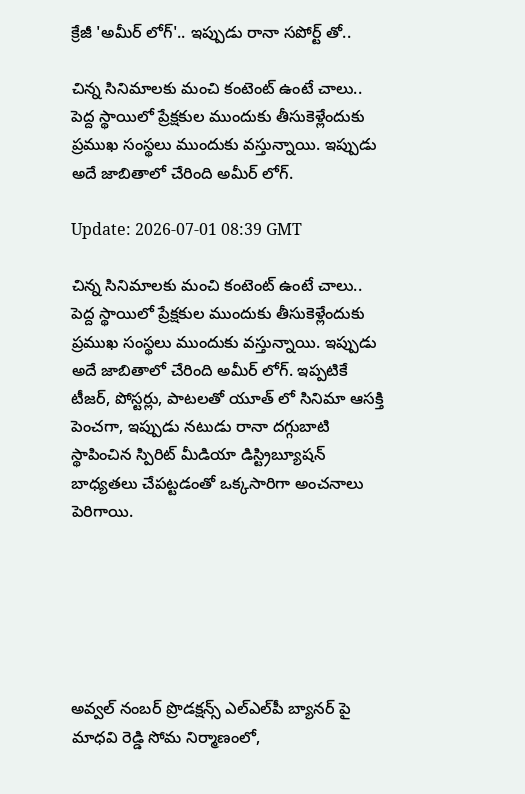క్రేజీ 'అమీర్ లోగ్'.. ఇప్పుడు రానా సపోర్ట్‌ తో..

చిన్న సినిమాలకు మంచి కంటెంట్ ఉంటే చాలు.. పెద్ద స్థాయిలో ప్రేక్షకుల ముందుకు తీసుకెళ్లేందుకు ప్రముఖ సంస్థలు ముందుకు వస్తున్నాయి. ఇప్పుడు అదే జాబితాలో చేరింది అమీర్ లోగ్.

Update: 2026-07-01 08:39 GMT

చిన్న సినిమాలకు మంచి కంటెంట్ ఉంటే చాలు.. పెద్ద స్థాయిలో ప్రేక్షకుల ముందుకు తీసుకెళ్లేందుకు ప్రముఖ సంస్థలు ముందుకు వస్తున్నాయి. ఇప్పుడు అదే జాబితాలో చేరింది అమీర్ లోగ్. ఇప్పటికే టీజర్, పోస్టర్లు, పాటలతో యూత్ లో సినిమా ఆసక్తి పెంచగా, ఇప్పుడు నటుడు రానా దగ్గుబాటి స్థాపించిన స్పిరిట్ మీడియా డిస్ట్రిబ్యూషన్ బాధ్యతలు చేపట్టడంతో ఒక్కసారిగా అంచనాలు పెరిగాయి.






అవ్వల్ నంబర్ ప్రొడక్షన్స్ ఎల్‌ఎల్‌పీ బ్యానర్‌ పై మాధవి రెడ్డి సోమ నిర్మాణంలో,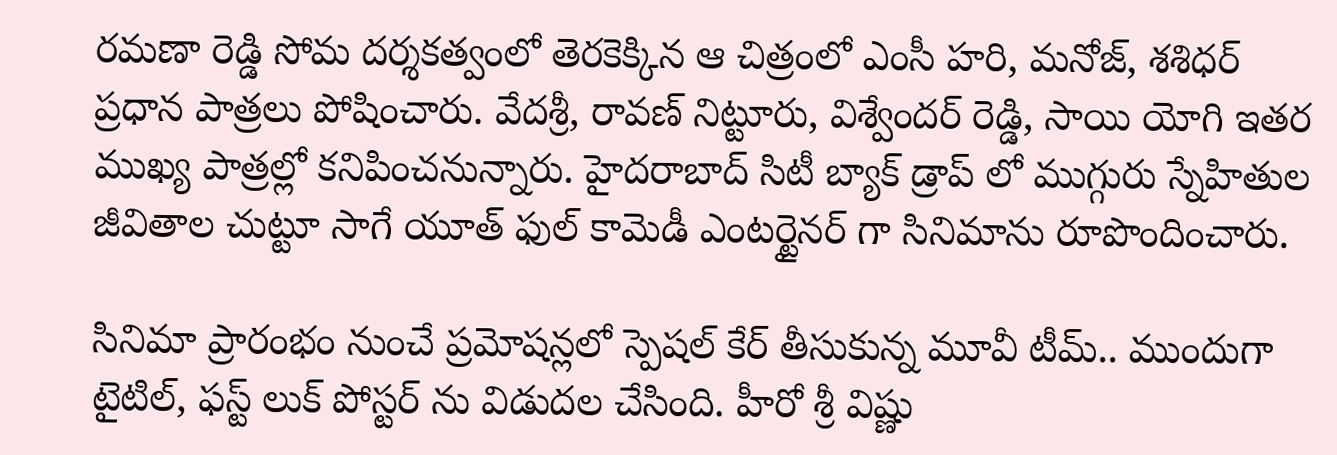రమణా రెడ్డి సోమ దర్శకత్వంలో తెరకెక్కిన ఆ చిత్రంలో ఎంసీ హరి, మనోజ్, శశిధర్ ప్రధాన పాత్రలు పోషించారు. వేదశ్రీ, రావణ్ నిట్టూరు, విశ్వేందర్ రెడ్డి, సాయి యోగి ఇతర ముఖ్య పాత్రల్లో కనిపించనున్నారు. హైదరాబాద్ సిటీ బ్యాక్ డ్రాప్ లో ముగ్గురు స్నేహితుల జీవితాల చుట్టూ సాగే యూత్‌ ఫుల్ కామెడీ ఎంటర్టైనర్‌ గా సినిమాను రూపొందించారు.

సినిమా ప్రారంభం నుంచే ప్రమోషన్లలో స్పెషల్ కేర్ తీసుకున్న మూవీ టీమ్.. ముందుగా టైటిల్, ఫస్ట్‌ లుక్ పోస్టర్‌ ను విడుదల చేసింది. హీరో శ్రీ విష్ణు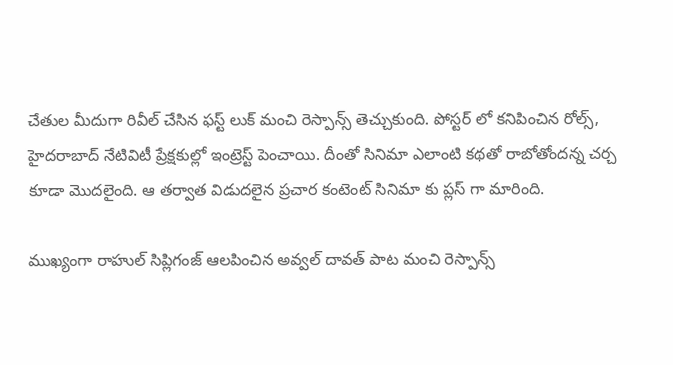చేతుల మీదుగా రివీల్ చేసిన ఫస్ట్‌ లుక్ మంచి రెస్పాన్స్ తెచ్చుకుంది. పోస్టర్‌ లో కనిపించిన రోల్స్, హైదరాబాద్ నేటివిటీ ప్రేక్షకుల్లో ఇంట్రెస్ట్ పెంచాయి. దీంతో సినిమా ఎలాంటి కథతో రాబోతోందన్న చర్చ కూడా మొదలైంది. ఆ తర్వాత విడుదలైన ప్రచార కంటెంట్ సినిమా కు ప్లస్‌ గా మారింది.

ముఖ్యంగా రాహుల్ సిప్లిగంజ్ ఆలపించిన అవ్వల్ దావత్ పాట మంచి రెస్పాన్స్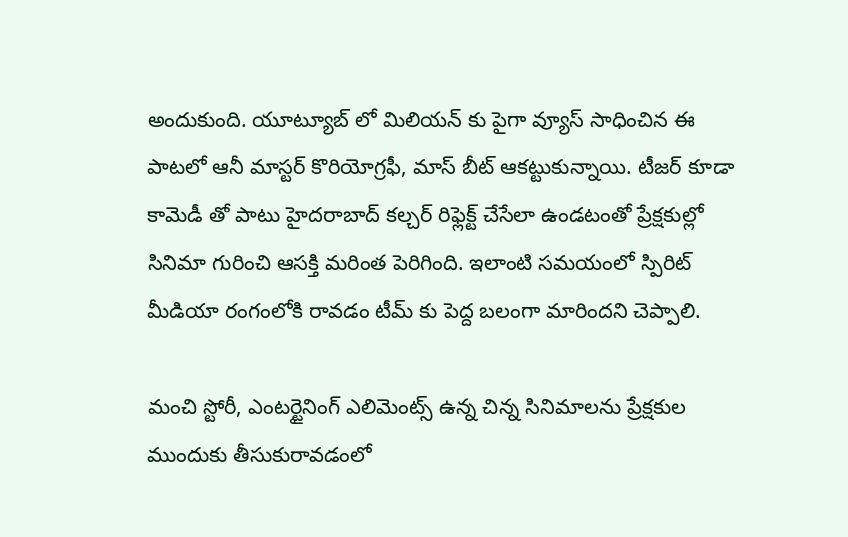అందుకుంది. యూట్యూబ్‌ లో మిలియన్‌ కు పైగా వ్యూస్ సాధించిన ఈ పాటలో ఆనీ మాస్టర్ కొరియోగ్రఫీ, మాస్ బీట్ ఆకట్టుకున్నాయి. టీజర్ కూడా కామెడీ తో పాటు హైదరాబాద్ కల్చర్‌ రిఫ్లెక్ట్ చేసేలా ఉండటంతో ప్రేక్షకుల్లో సినిమా గురించి ఆసక్తి మరింత పెరిగింది. ఇలాంటి సమయంలో స్పిరిట్ మీడియా రంగంలోకి రావడం టీమ్ కు పెద్ద బలంగా మారిందని చెప్పాలి.

మంచి స్టోరీ, ఎంటర్టైనింగ్ ఎలిమెంట్స్ ఉన్న చిన్న సినిమాలను ప్రేక్షకుల ముందుకు తీసుకురావడంలో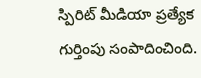స్పిరిట్ మీడియా ప్రత్యేక గుర్తింపు సంపాదించింది.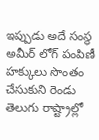ఇప్పుడు అదే సంస్థ అమీర్ లోగ్ పంపిణీ హక్కులు సొంతం చేసుకుని రెండు తెలుగు రాష్ట్రాల్లో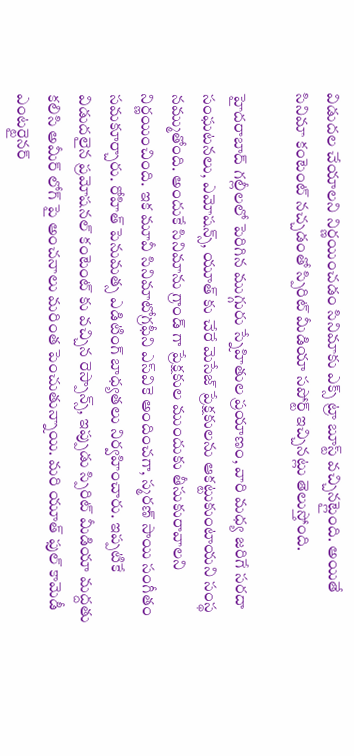విడుదల చేయాలని నిర్ణయించడం సినిమాకు ఎక్స్ ట్రా బూస్ట్ వచ్చినట్లైంది. అయితే సినిమా కంటెంట్ నచ్చడంతో స్పిరిట్ మీడియా సపోర్ట్ ఇచ్చినట్లు తెలుస్తోంది.

హైదరాబాద్ గల్లీలలో పెరిగిన ముగ్గురు స్నేహితుల ప్రయాణం, వారి మధ్య జరిగే సరదా సంఘటనలు, ఎమోషన్స్, యూత్‌ కు చేరే మెసేజ్ ప్రేక్షకులను ఆకట్టుకుంటాయని సంస్థ నమ్ముతోంది. అందుకే సినిమాను గ్రాండ్ గా ప్రేక్షకుల ముందుకు తీసుకురావాలని నిర్ణయించింది. ఇక మూవీ సినిమాటోగ్రఫీని ఎస్‌వికె అందించగా, స్మరణ్ సాయి సంగీతం సమకూర్చారు. రోహిత్ పెనుమత్స ఎడిటింగ్ బాధ్యతలు నిర్వహించారు. ఇప్పటికే విడుదలైన ప్రమోషనల్ కంటెంట్ కు వచ్చిన రెస్పాన్స్, ఇప్పుడు స్పిరిట్ మీడియా మద్దతు కలిసి అమీర్ లోగ్ పై అంచనాలు మరింత పెంచుతున్నాయి. మరి యూత్‌ ఫుల్ కామెడీ ఎంటర్టైనర్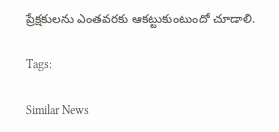ప్రేక్షకులను ఎంతవరకు ఆకట్టుకుంటుందో చూడాలి.

Tags:

Similar News